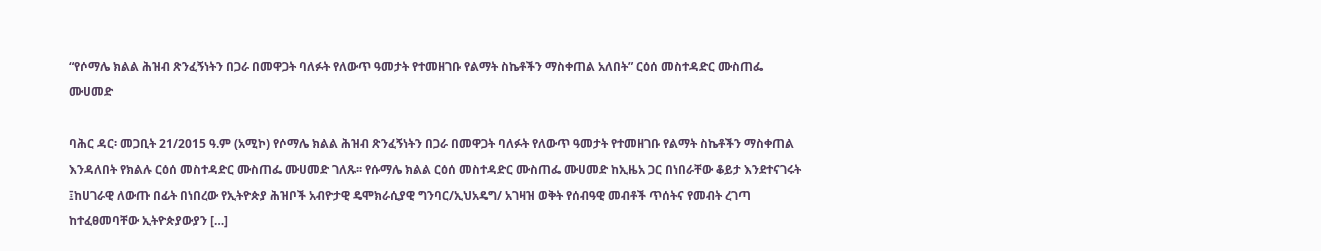“የሶማሌ ክልል ሕዝብ ጽንፈኝነትን በጋራ በመዋጋት ባለፉት የለውጥ ዓመታት የተመዘገቡ የልማት ስኬቶችን ማስቀጠል አለበት” ርዕሰ መስተዳድር ሙስጠፌ ሙሀመድ

ባሕር ዳር፡ መጋቢት 21/2015 ዓ.ም (አሚኮ) የሶማሌ ክልል ሕዝብ ጽንፈኝነትን በጋራ በመዋጋት ባለፉት የለውጥ ዓመታት የተመዘገቡ የልማት ስኬቶችን ማስቀጠል እንዳለበት የክልሉ ርዕሰ መስተዳድር ሙስጠፌ ሙሀመድ ገለጹ፡፡ የሱማሌ ክልል ርዕሰ መስተዳድር ሙስጠፌ ሙሀመድ ከኢዜአ ጋር በነበራቸው ቆይታ እንደተናገሩት ፤ከሀገራዊ ለውጡ በፊት በነበረው የኢትዮጵያ ሕዝቦች አብዮታዊ ዴሞክራሲያዊ ግንባር/ኢህአዴግ/ አገዛዝ ወቅት የሰብዓዊ መብቶች ጥሰትና የመብት ረገጣ ከተፈፀመባቸው ኢትዮጵያውያን […]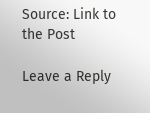Source: Link to the Post

Leave a Reply